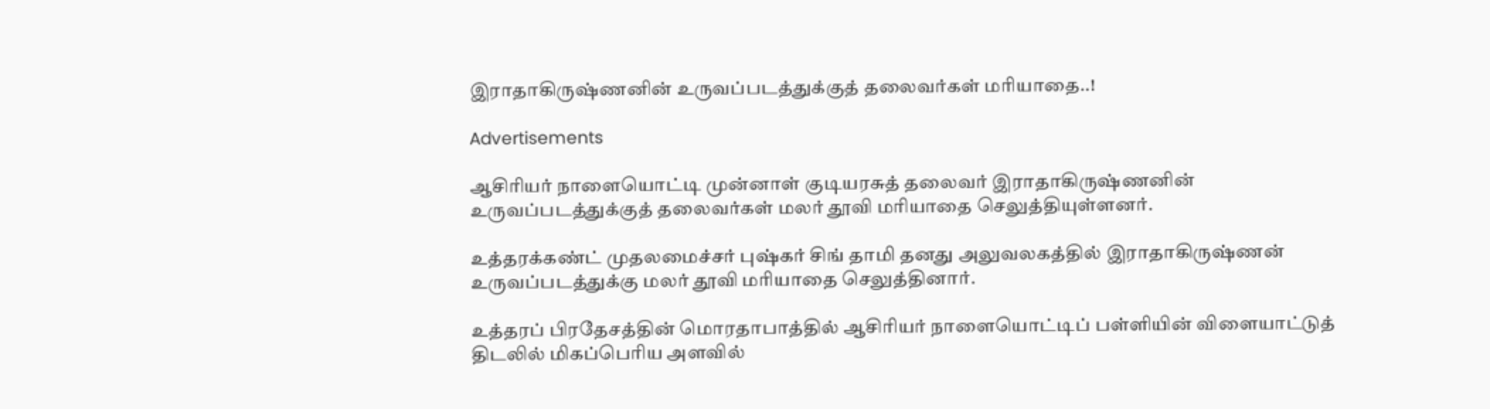இராதாகிருஷ்ணனின் உருவப்படத்துக்குத் தலைவர்கள் மரியாதை..!

Advertisements

ஆசிரியர் நாளையொட்டி முன்னாள் குடியரசுத் தலைவர் இராதாகிருஷ்ணனின் உருவப்படத்துக்குத் தலைவர்கள் மலர் தூவி மரியாதை செலுத்தியுள்ளனர்.

உத்தரக்கண்ட் முதலமைச்சர் புஷ்கர் சிங் தாமி தனது அலுவலகத்தில் இராதாகிருஷ்ணன் உருவப்படத்துக்கு மலர் தூவி மரியாதை செலுத்தினார்.

உத்தரப் பிரதேசத்தின் மொரதாபாத்தில் ஆசிரியர் நாளையொட்டிப் பள்ளியின் விளையாட்டுத் திடலில் மிகப்பெரிய அளவில்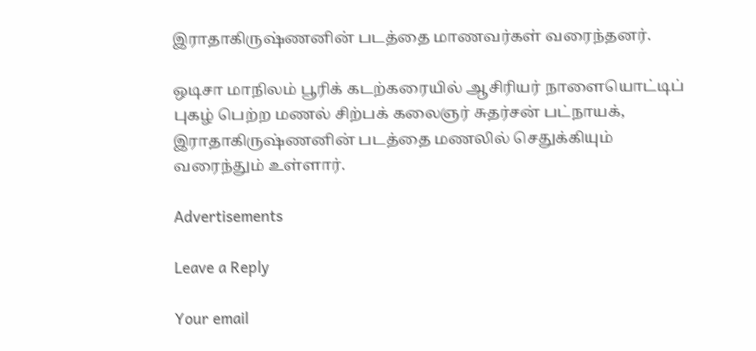இராதாகிருஷ்ணனின் படத்தை மாணவர்கள் வரைந்தனர்.

ஒடிசா மாநிலம் பூரிக் கடற்கரையில் ஆசிரியர் நாளையொட்டிப் புகழ் பெற்ற மணல் சிற்பக் கலைஞர் சுதர்சன் பட்நாயக், இராதாகிருஷ்ணனின் படத்தை மணலில் செதுக்கியும் வரைந்தும் உள்ளார்.

Advertisements

Leave a Reply

Your email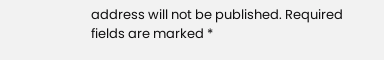address will not be published. Required fields are marked *